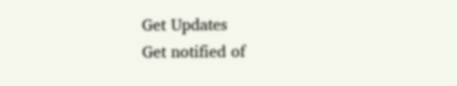Get Updates
Get notified of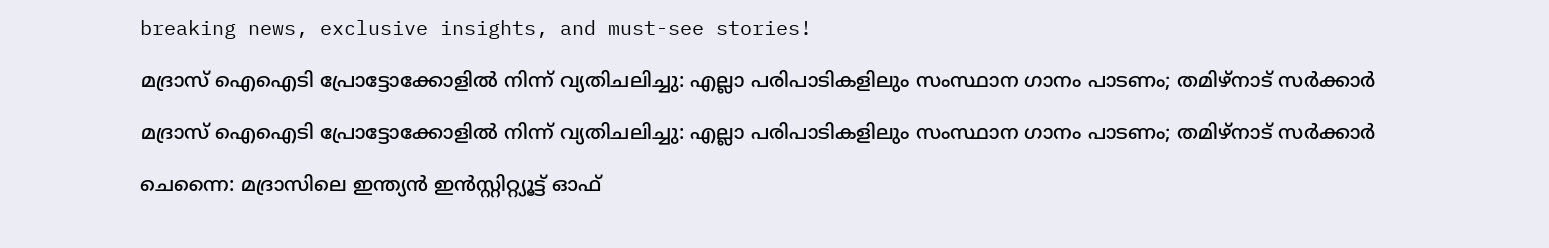breaking news, exclusive insights, and must-see stories!

മദ്രാസ് ഐഐടി പ്രോട്ടോക്കോളിൽ നിന്ന് വ്യതിചലിച്ചു: എല്ലാ പരിപാടികളിലും സംസ്ഥാന ഗാനം പാടണം; തമിഴ്നാട് സർക്കാർ

മദ്രാസ് ഐഐടി പ്രോട്ടോക്കോളിൽ നിന്ന് വ്യതിചലിച്ചു: എല്ലാ പരിപാടികളിലും സംസ്ഥാന ഗാനം പാടണം; തമിഴ്നാട് സർക്കാർ

ചെന്നൈ: മദ്രാസിലെ ഇന്ത്യൻ ഇൻസ്റ്റിറ്റ്യൂട്ട് ഓഫ്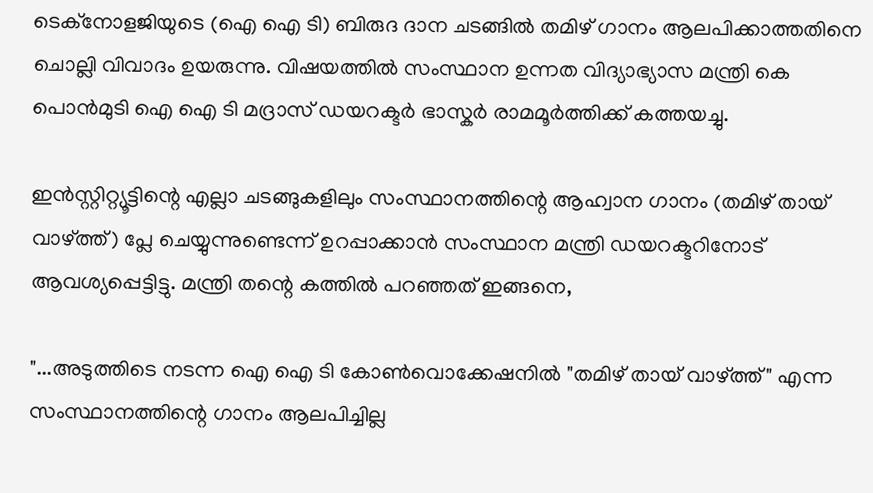ടെക്നോളജിയുടെ (ഐ ഐ ടി) ബിരുദ ദാന ചടങ്ങിൽ തമിഴ് ഗാനം ആലപിക്കാത്തതിനെ ചൊല്ലി വിവാദം ഉയരുന്നു. വിഷയത്തിൽ സംസ്ഥാന ഉന്നത വിദ്യാഭ്യാസ മന്ത്രി കെ പൊൻമുടി ഐ ഐ ടി മദ്രാസ് ഡയറക്ടർ ഭാസ്കർ രാമമൂർത്തിക്ക് കത്തയച്ചു.

ഇൻസ്റ്റിറ്റ്യൂട്ടിന്റെ എല്ലാ ചടങ്ങുകളിലും സംസ്ഥാനത്തിന്റെ ആഹ്വാന ഗാനം (തമിഴ് തായ് വാഴ്ത്ത്) പ്ലേ ചെയ്യുന്നുണ്ടെന്ന് ഉറപ്പാക്കാൻ സംസ്ഥാന മന്ത്രി ഡയറക്ടറിനോട് ആവശ്യപ്പെട്ടിട്ടു. മന്ത്രി തന്റെ കത്തിൽ പറഞ്ഞത് ഇങ്ങനെ,

"...അടുത്തിടെ നടന്ന ഐ ഐ ടി കോൺവൊക്കേഷനിൽ "തമിഴ് തായ് വാഴ്ത്ത്" എന്ന സംസ്ഥാനത്തിന്റെ ഗാനം ആലപിച്ചില്ല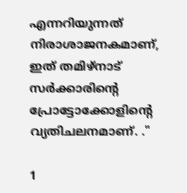എന്നറിയുന്നത് നിരാശാജനകമാണ്, ഇത് തമിഴ്നാട് സർക്കാരിന്റെ പ്രോട്ടോക്കോളിന്റെ വ്യതിചലനമാണ്. ."

1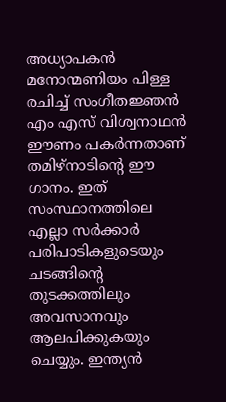അധ്യാപകൻ മനോന്മണിയം പിള്ള രചിച്ച് സംഗീതജ്ഞൻ എം എസ് വിശ്വനാഥൻ ഈണം പകർന്നതാണ് തമിഴ്നാടിന്റെ ഈ ഗാനം. ഇത് സംസ്ഥാനത്തിലെ എല്ലാ സർക്കാർ പരിപാടികളുടെയും ചടങ്ങിന്റെ തുടക്കത്തിലും അവസാനവും ആലപിക്കുകയും ചെയ്യും. ഇന്ത്യൻ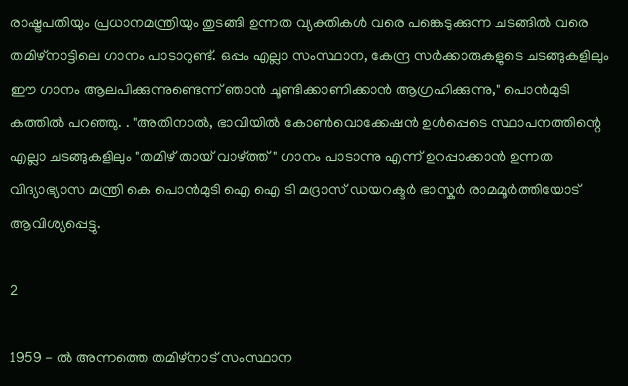രാഷ്ട്രപതിയും പ്രധാനമന്ത്രിയും തുടങ്ങി ഉന്നത വ്യക്തികൾ വരെ പങ്കെടുക്കുന്ന ചടങ്ങിൽ വരെ തമിഴ്‌നാട്ടിലെ ഗാനം പാടാറുണ്ട്. ഒപ്പം എല്ലാ സംസ്ഥാന, കേന്ദ്ര സർക്കാരുകളുടെ ചടങ്ങുകളിലും ഈ ഗാനം ആലപിക്കുന്നുണ്ടെന്ന് ഞാൻ ചൂണ്ടിക്കാണിക്കാൻ ആഗ്രഹിക്കുന്നു," പൊൻമുടി കത്തിൽ പറഞ്ഞു. . "അതിനാൽ, ഭാവിയിൽ കോൺവൊക്കേഷൻ ഉൾപ്പെടെ സ്ഥാപനത്തിന്റെ എല്ലാ ചടങ്ങുകളിലും "തമിഴ് തായ് വാഴ്ത്ത്" ഗാനം പാടാന്നു എന്ന് ഉറപ്പാക്കാൻ ഉന്നത വിദ്യാഭ്യാസ മന്ത്രി കെ പൊൻമുടി ഐ ഐ ടി മദ്രാസ് ഡയറക്ടർ ഭാസ്കർ രാമമൂർത്തിയോട് ആവിശ്യപ്പെട്ടു.

2

1959 - ൽ അന്നത്തെ തമിഴ്‌നാട് സംസ്ഥാന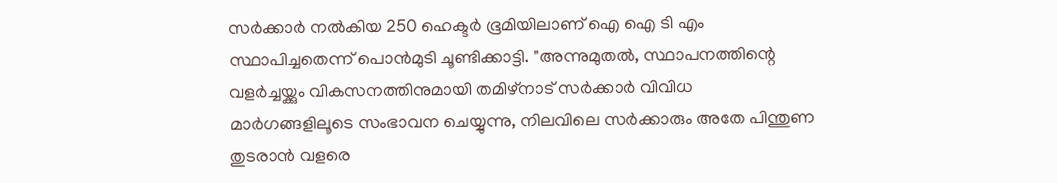സർക്കാർ നൽകിയ 250 ഹെക്ടർ ഭൂമിയിലാണ് ഐ ഐ ടി എം സ്ഥാപിച്ചതെന്ന് പൊൻമുടി ചൂണ്ടിക്കാട്ടി. "അന്നുമുതൽ, സ്ഥാപനത്തിന്റെ വളർച്ചയ്ക്കും വികസനത്തിനുമായി തമിഴ്‌നാട് സർക്കാർ വിവിധ മാർഗങ്ങളിലൂടെ സംഭാവന ചെയ്യുന്നു, നിലവിലെ സർക്കാരും അതേ പിന്തുണ തുടരാൻ വളരെ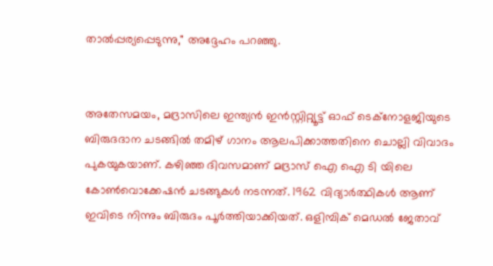താൽപ്പര്യപ്പെടുന്നു," അദ്ദേഹം പറഞ്ഞു.


അതേസമയം, മദ്രാസിലെ ഇന്ത്യൻ ഇൻസ്റ്റിറ്റ്യൂട്ട് ഓഫ് ടെക്നോളജിയുടെ ബിരുദദാന ചടങ്ങിൽ തമിഴ് ഗാനം ആലപിക്കാത്തതിനെ ചൊല്ലി വിവാദം പുകയുകയാണ്. കഴിഞ്ഞ ദിവസമാണ് മദ്രാസ് ഐ ഐ ടി യിലെ കോൺവൊക്കേഷൻ ചടങ്ങുകൾ നടന്നത്. 1962 വിദ്യാർത്ഥികൾ ആണ് ഇവിടെ നിന്നും ബിരുദം പൂർത്തിയാക്കിയത്. ഒളിമ്പിക് മെഡൽ ജേതാവ്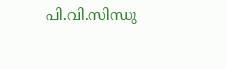പി.വി.സിന്ധു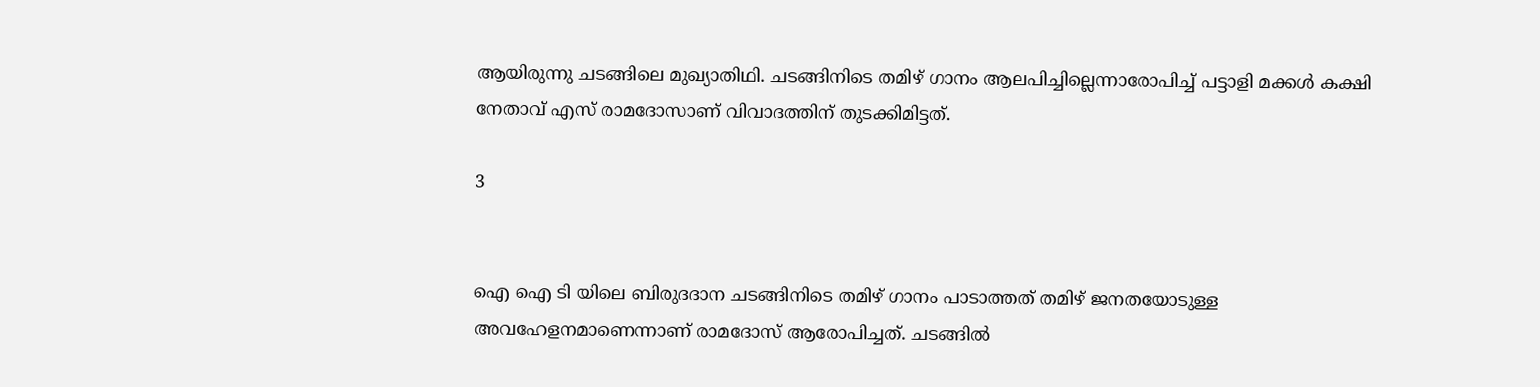ആയിരുന്നു ചടങ്ങിലെ മുഖ്യാതിഥി. ചടങ്ങിനിടെ തമിഴ് ഗാനം ആലപിച്ചില്ലെന്നാരോപിച്ച് പട്ടാളി മക്കൾ കക്ഷി നേതാവ് എസ് രാമദോസാണ് വിവാദത്തിന് തുടക്കിമിട്ടത്.

3


ഐ ഐ ടി യിലെ ബിരുദദാന ചടങ്ങിനിടെ തമിഴ് ഗാനം പാടാത്തത് തമിഴ് ജനതയോടുള്ള അവഹേളനമാണെന്നാണ് രാമദോസ് ആരോപിച്ചത്. ചടങ്ങിൽ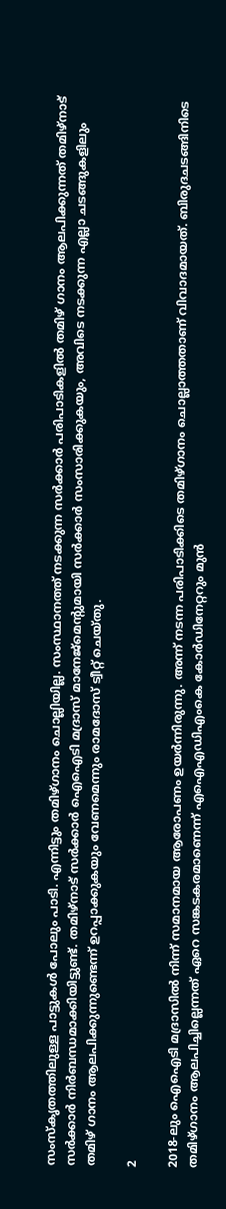സംസ്‌കൃതത്തിലുള്ള പാട്ടുകൾ പോലും പാടി. എന്നിട്ടും തമിഴ്ഗാനം ചൊല്ലിയില്ല. സംസ്ഥാനത്ത് നടക്കുന്ന സർക്കാർ പരിപാടികളിൽ തമിഴ് ഗാനം ആലപിക്കുന്നത് തമിഴ്നാട് സർക്കാർ നിർബന്ധമാക്കിയിട്ടുണ്ട്. തമിഴ്‌നാട് സർക്കാർ ഐഐടി മദ്രാസ് മാനേജ്മെന്റുമായി സർക്കാർ സംസാരിക്കുകയും, അവിടെ നടക്കുന്ന എല്ലാ ചടങ്ങുകളിലും തമിഴ് ഗാനം ആലപിക്കുന്നുണ്ടെന്ന് ഉറപ്പാക്കുകയും വേണമെന്നും രാമദോസ് ട്വീറ്റ് ചെയ്തു.

2

2018-ലും ഐഐടി മദ്രാസിൽ നിന്ന് സമാനമായ ആരോപണം ഉയർന്നിരുന്നു. അന്ന് നടന്ന പരിപാടിക്കിടെ തമിഴ്ഗാനം ചൊല്ലാത്തതാണ് വിവാദമായത്. ബിരുദചടങ്ങിനിടെ തമിഴ്ഗാനം ആലപിച്ചില്ലെന്നത് ഏറെ സങ്കടകരമാണെന്ന് എഐഎഡിഎംകെ കോർഡിനേറ്ററും മുൻ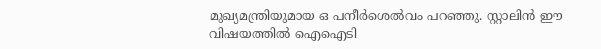മുഖ്യമന്ത്രിയുമായ ഒ പനീർശെൽവം പറഞ്ഞു. സ്റ്റാലിൻ ഈ വിഷയത്തിൽ ഐഐടി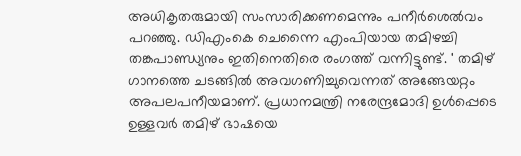അധികൃതരുമായി സംസാരിക്കണമെന്നും പനീർശെൽവം പറഞ്ഞു. ഡിഎംകെ ചെന്നൈ എംപിയായ തമിഴച്ചി തങ്കപാണ്ഡ്യനും ഇതിനെതിരെ രംഗത്ത് വന്നിട്ടുണ്ട്. ' തമിഴ് ഗാനത്തെ ചടങ്ങിൽ അവഗണിച്ചുവെന്നത് അങ്ങേയറ്റം അപലപനീയമാണ്. പ്രധാനമന്ത്രി നരേന്ദ്രമോദി ഉൾപ്പെടെ ഉള്ളവർ തമിഴ് ഭാഷയെ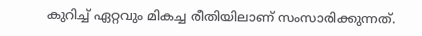കുറിച്ച് ഏറ്റവും മികച്ച രീതിയിലാണ് സംസാരിക്കുന്നത്.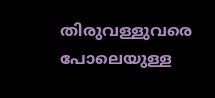തിരുവള്ളുവരെ പോലെയുള്ള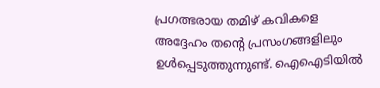പ്രഗത്ഭരായ തമിഴ് കവികളെ അദ്ദേഹം തന്റെ പ്രസംഗങ്ങളിലും ഉൾപ്പെടുത്തുന്നുണ്ട്. ഐഐടിയിൽ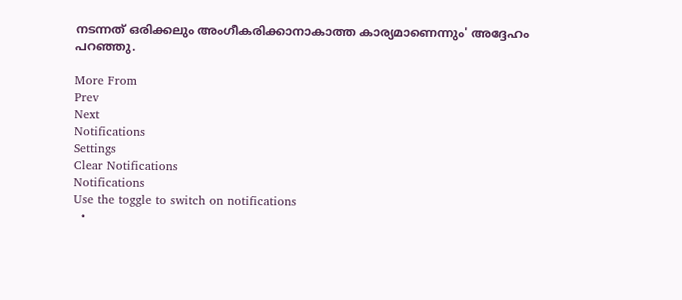നടന്നത് ഒരിക്കലും അംഗീകരിക്കാനാകാത്ത കാര്യമാണെന്നും' അദ്ദേഹം പറഞ്ഞു.

More From
Prev
Next
Notifications
Settings
Clear Notifications
Notifications
Use the toggle to switch on notifications
  •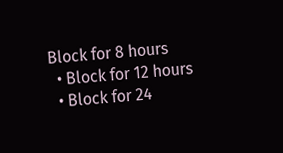Block for 8 hours
  • Block for 12 hours
  • Block for 24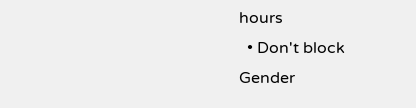hours
  • Don't block
Gender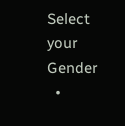Select your Gender
  •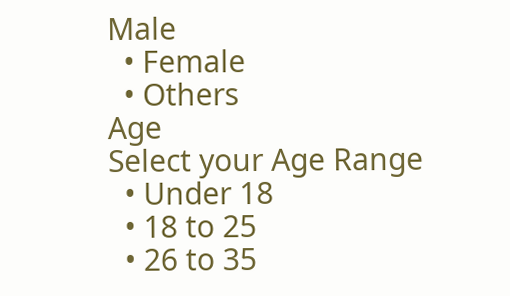Male
  • Female
  • Others
Age
Select your Age Range
  • Under 18
  • 18 to 25
  • 26 to 35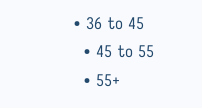• 36 to 45
  • 45 to 55
  • 55+